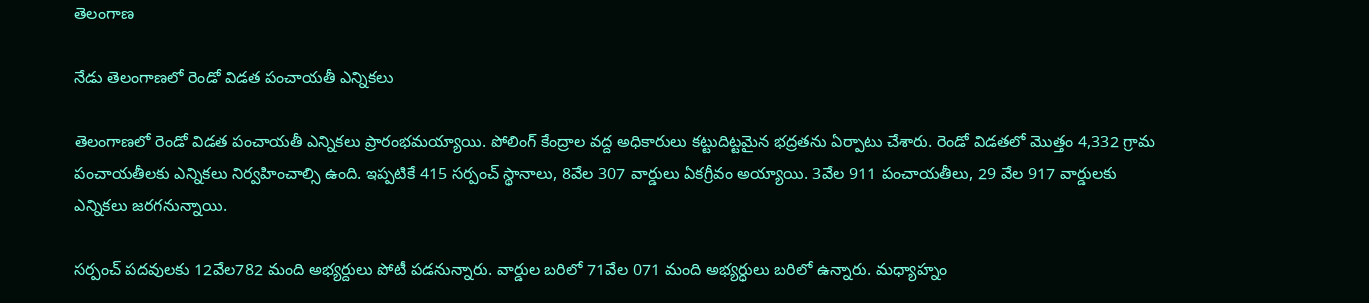తెలంగాణ

నేడు తెలంగాణలో రెండో విడత పంచాయతీ ఎన్నికలు

తెలంగాణలో రెండో విడత పంచాయతీ ఎన్నికలు ప్రారంభమయ్యాయి. పోలింగ్ కేంద్రాల వద్ద అధికారులు కట్టుదిట్టమైన భద్రతను ఏర్పాటు చేశారు. రెండో విడతలో మొత్తం 4,332 గ్రామ పంచాయతీలకు ఎన్నికలు నిర్వహించాల్సి ఉంది. ఇప్పటికే 415 సర్పంచ్ స్థానాలు, 8వేల 307 వార్డులు ఏకగ్రీవం అయ్యాయి. 3వేల 911 పంచాయతీలు, 29 వేల 917 వార్డులకు ఎన్నికలు జరగనున్నాయి.

సర్పంచ్ పదవులకు 12వేల782 మంది అభ్యర్దులు పోటీ పడనున్నారు. వార్డుల బరిలో 71వేల 071 మంది అభ్యర్ధులు బరిలో ఉన్నారు. మధ్యాహ్నం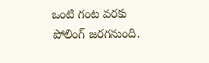ఒంటి గంట వరకు పోలింగ్ జరగనుంది.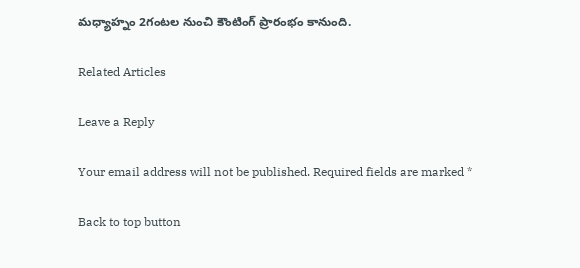మధ్యాహ్నం 2గంటల నుంచి కౌంటింగ్ ప్రారంభం కానుంది.

Related Articles

Leave a Reply

Your email address will not be published. Required fields are marked *

Back to top button